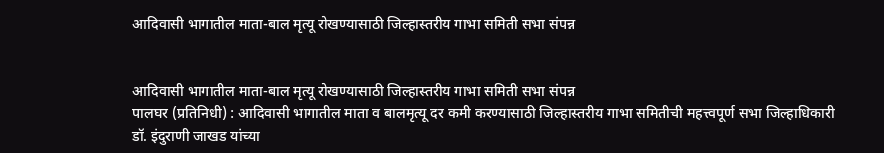आदिवासी भागातील माता-बाल मृत्यू रोखण्यासाठी जिल्हास्तरीय गाभा समिती सभा संपन्न


आदिवासी भागातील माता-बाल मृत्यू रोखण्यासाठी जिल्हास्तरीय गाभा समिती सभा संपन्न
पालघर (प्रतिनिधी) : आदिवासी भागातील माता व बालमृत्यू दर कमी करण्यासाठी जिल्हास्तरीय गाभा समितीची महत्त्वपूर्ण सभा जिल्हाधिकारी डॉ. इंदुराणी जाखड यांच्या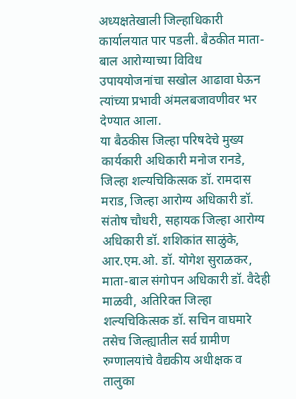अध्यक्षतेखाली जिल्हाधिकारी कार्यालयात पार पडली. बैठकीत माता-बाल आरोग्याच्या विविध उपाययोजनांचा सखोल आढावा घेऊन त्यांच्या प्रभावी अंमलबजावणीवर भर देण्यात आला.
या बैठकीस जिल्हा परिषदेचे मुख्य कार्यकारी अधिकारी मनोज रानडे, जिल्हा शल्यचिकित्सक डॉ. रामदास मराड, जिल्हा आरोग्य अधिकारी डॉ. संतोष चौधरी, सहायक जिल्हा आरोग्य अधिकारी डॉ. शशिकांत साळुंके, आर.एम.ओ. डॉ. योगेश सुराळकर, माता-बाल संगोपन अधिकारी डॉ. वैदेही माळवी, अतिरिक्त जिल्हा शल्यचिकित्सक डॉ. सचिन वाघमारे तसेच जिल्ह्यातील सर्व ग्रामीण रुग्णालयांचे वैद्यकीय अधीक्षक व तालुका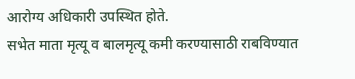आरोग्य अधिकारी उपस्थित होते.
सभेत माता मृत्यू व बालमृत्यू कमी करण्यासाठी राबविण्यात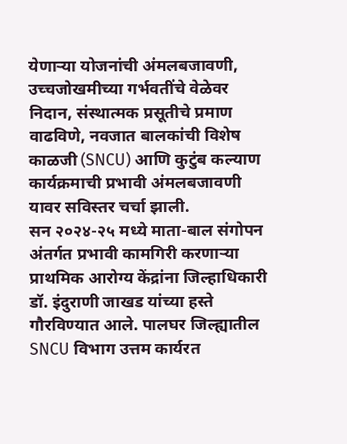येणाऱ्या योजनांची अंमलबजावणी, उच्चजोखमीच्या गर्भवतींचे वेळेवर निदान, संस्थात्मक प्रसूतीचे प्रमाण वाढविणे, नवजात बालकांची विशेष काळजी (SNCU) आणि कुटुंब कल्याण कार्यक्रमाची प्रभावी अंमलबजावणी यावर सविस्तर चर्चा झाली.
सन २०२४-२५ मध्ये माता-बाल संगोपन अंतर्गत प्रभावी कामगिरी करणाऱ्या प्राथमिक आरोग्य केंद्रांना जिल्हाधिकारी डॉ. इंदुराणी जाखड यांच्या हस्ते गौरविण्यात आले. पालघर जिल्ह्यातील SNCU विभाग उत्तम कार्यरत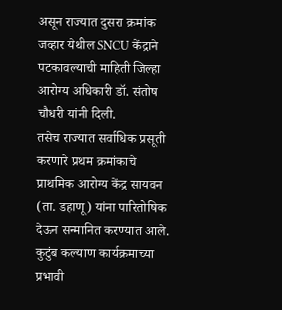असून राज्यात दुसरा क्रमांक जव्हार येथील SNCU केंद्राने पटकावल्याची माहिती जिल्हा आरोग्य अधिकारी डॉ. संतोष चौधरी यांनी दिली.
तसेच राज्यात सर्वाधिक प्रसूती करणारे प्रथम क्रमांकाचे प्राथमिक आरोग्य केंद्र सायवन (ता. डहाणू) यांना पारितोषिक देऊन सन्मानित करण्यात आले. कुटुंब कल्याण कार्यक्रमाच्या प्रभावी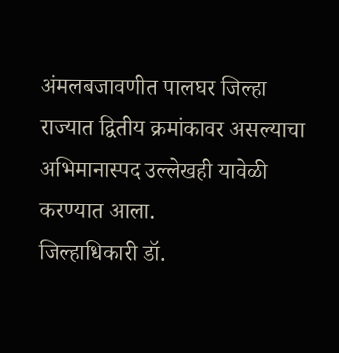अंमलबजावणीत पालघर जिल्हा राज्यात द्वितीय क्रमांकावर असल्याचा अभिमानास्पद उल्लेखही यावेळी करण्यात आला.
जिल्हाधिकारी डॉ.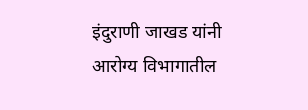इंदुराणी जाखड यांनी आरोग्य विभागातील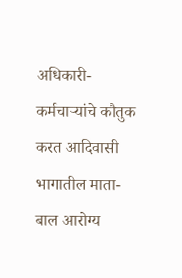अधिकारी-कर्मचाऱ्यांचे कौतुक करत आदिवासी भागातील माता-बाल आरोग्य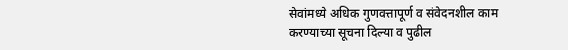सेवांमध्ये अधिक गुणवत्तापूर्ण व संवेदनशील काम करण्याच्या सूचना दिल्या व पुढील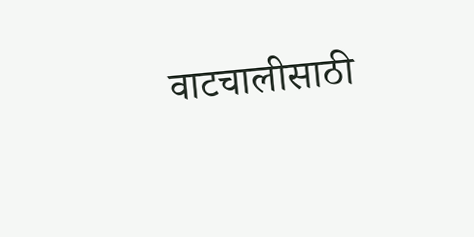वाटचालीसाठी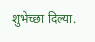शुभेच्छा दिल्या.